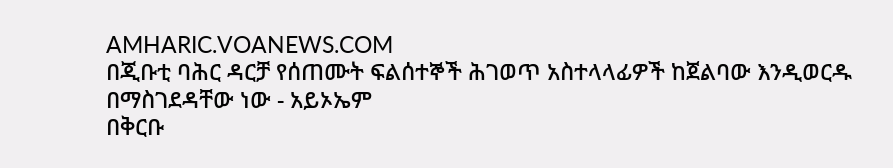AMHARIC.VOANEWS.COM
በጂቡቲ ባሕር ዳርቻ የሰጠሙት ፍልሰተኞች ሕገወጥ አስተላላፊዎች ከጀልባው እንዲወርዱ በማስገደዳቸው ነው - አይኦኤም
በቅርቡ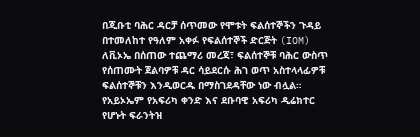በጂቡቲ ባሕር ዳርቻ ሰጥመው የሞቱት ፍልሰተኞችን ጉዳይ በተመለከተ የዓለም አቀፉ የፍልሰተኞች ድርጅት (IOM) ለቪኦኤ በሰጠው ተጨማሪ መረጃ፣ ፍልሰተኞቹ ባሕር ውስጥ የሰጠሙት ጀልባዎቹ ዳር ሳይደርሱ ሕገ ወጥ አስተላላፊዎቹ ፍልሰተኞቹን እንዲወርዱ በማስገደዳቸው ነው ብሏል። የአይኦኤም የአፍሪካ ቀንድ እና ደቡባዊ አፍሪካ ዲሬክተር የሆኑት ፍራንትዝ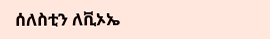ሰለስቲን ለቪኦኤ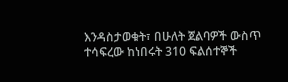እንዳስታወቁት፣ በሁለት ጀልባዎች ውስጥ ተሳፍረው ከነበሩት 310 ፍልሰተኞች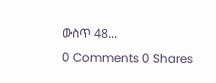ውስጥ 48...
0 Comments 0 Shares